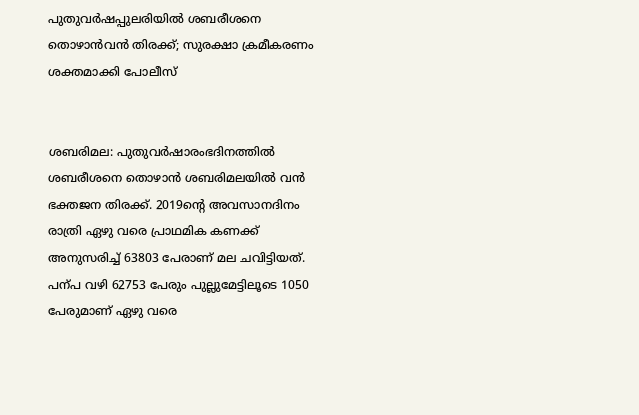പുതുവര്‍ഷപ്പുലരിയില്‍ ശബരീശനെ തൊഴാന്‍വന്‍ തിരക്ക്; സുരക്ഷാ ക്രമീകരണം ശക്തമാക്കി പോലീസ്


ശബരിമല: പുതുവര്‍ഷാരംഭദിനത്തില്‍ ശബരീശനെ തൊഴാന്‍ ശബരിമലയില്‍ വന്‍ ഭക്തജന തിരക്ക്. 2019ന്‍റെ അവസാനദിനം രാത്രി ഏഴു വരെ പ്രാഥമിക കണക്ക് അനുസരിച്ച്‌ 63803 പേരാണ് മല ചവിട്ടിയത്. പന്പ വഴി 62753 പേരും പുല്ലുമേട്ടിലൂടെ 1050 പേരുമാണ് ഏഴു വരെ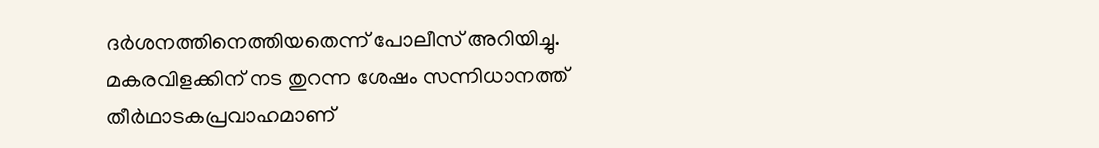ദര്‍ശനത്തിനെത്തിയതെന്ന് പോലീസ് അറിയിച്ചു. മകരവിളക്കിന് നട തുറന്ന ശേഷം സന്നിധാനത്ത് തീര്‍ഥാടകപ്രവാഹമാണ്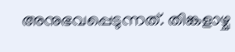അനുഭവപ്പെടുന്നത്. തിങ്കളാഴ്ച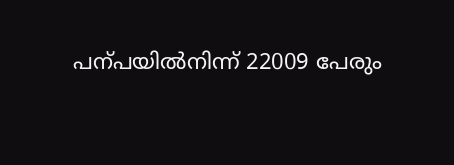പന്പയില്‍നിന്ന് 22009 പേരും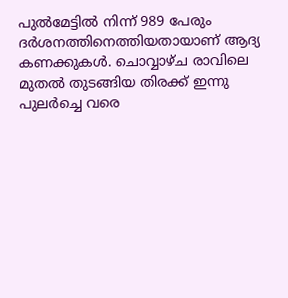പുല്‍മേട്ടില്‍ നിന്ന് 989 പേരും ദര്‍ശനത്തിനെത്തിയതായാണ് ആദ്യ കണക്കുകള്‍. ചൊവ്വാഴ്ച രാവിലെ മുതല്‍ തുടങ്ങിയ തിരക്ക് ഇന്നു പുലര്‍ച്ചെ വരെ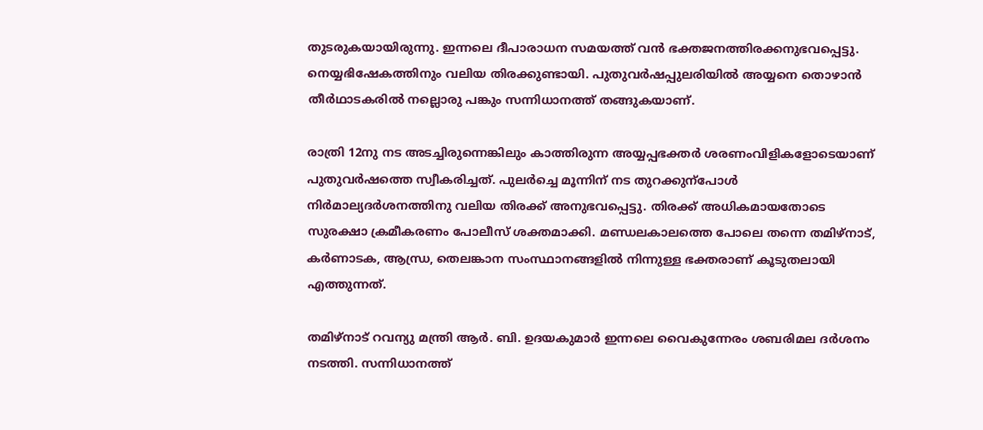തുടരുകയായിരുന്നു. ഇന്നലെ ദീപാരാധന സമയത്ത് വന്‍ ഭക്തജനത്തിരക്കനുഭവപ്പെട്ടു. നെയ്യഭിഷേകത്തിനും വലിയ തിരക്കുണ്ടായി. പുതുവര്‍ഷപ്പുലരിയില്‍ അയ്യനെ തൊഴാന്‍ തീര്‍ഥാടകരില്‍ നല്ലൊരു പങ്കും സന്നിധാനത്ത് തങ്ങുകയാണ്.

രാത്രി 12നു നട അടച്ചിരുന്നെങ്കിലും കാത്തിരുന്ന അയ്യപ്പഭക്തര്‍ ശരണംവിളികളോടെയാണ് പുതുവര്‍ഷത്തെ സ്വീകരിച്ചത്. പുലര്‍ച്ചെ മൂന്നിന് നട തുറക്കുന്പോള്‍ നിര്‍മാല്യദര്‍ശനത്തിനു വലിയ തിരക്ക് അനുഭവപ്പെട്ടു. തിരക്ക് അധികമായതോടെ സുരക്ഷാ ക്രമീകരണം പോലീസ് ശക്തമാക്കി. മണ്ഡലകാലത്തെ പോലെ തന്നെ തമിഴ്നാട്, കര്‍ണാടക, ആന്ധ്ര, തെലങ്കാന സംസ്ഥാനങ്ങളില്‍ നിന്നുള്ള ഭക്തരാണ് കൂടുതലായി എത്തുന്നത്.

തമിഴ്നാട് റവന്യു മന്ത്രി ആര്‍. ബി. ഉദയകുമാര്‍ ഇന്നലെ വൈകുന്നേരം ശബരിമല ദര്‍ശനം നടത്തി. സന്നിധാനത്ത്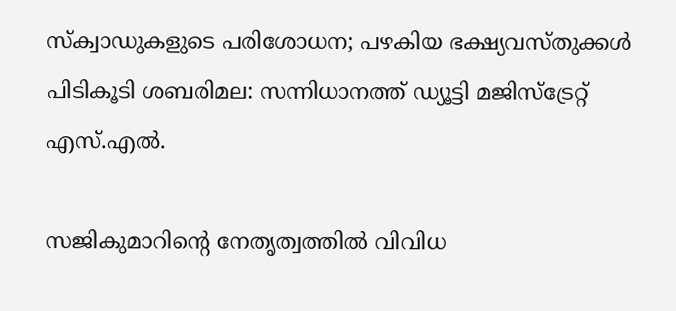സ്ക്വാഡുകളുടെ പരിശോധന; പഴകിയ ഭക്ഷ്യവസ്തുക്കള്‍ പിടികൂടി ശബരിമല: സന്നിധാനത്ത് ഡ്യൂട്ടി മജിസ്ട്രേറ്റ് എസ്.എല്‍.

സജികുമാറിന്‍റെ നേതൃത്വത്തില്‍ വിവിധ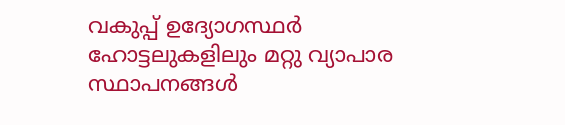വകുപ്പ് ഉദ്യോഗസ്ഥര്‍ ഹോട്ടലുകളിലും മറ്റു വ്യാപാര സ്ഥാപനങ്ങള്‍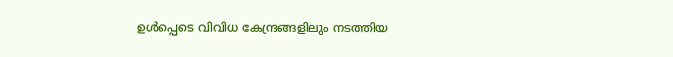ഉള്‍പ്പെടെ വിവിധ കേന്ദ്രങ്ങളിലും നടത്തിയ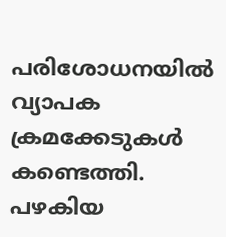പരിശോധനയില്‍ വ്യാപക ക്രമക്കേടുകള്‍ കണ്ടെത്തി. പഴകിയ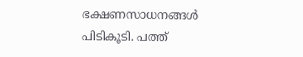ഭക്ഷണസാധനങ്ങള്‍ പിടികൂടി. പത്ത്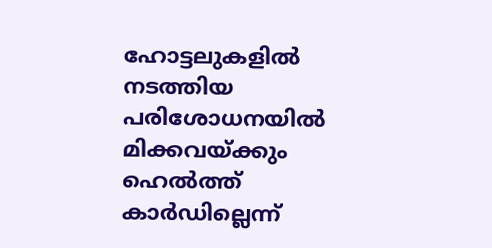ഹോട്ടലുകളില്‍ നടത്തിയ പരിശോധനയില്‍ മിക്കവയ്ക്കും ഹെല്‍ത്ത് കാര്‍ഡില്ലെന്ന്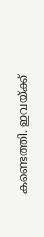കണ്ടെത്തി. ഇവയ്ക്ക്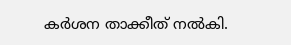കര്‍ശന താക്കീത് നല്‍കി.